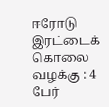ஈரோடு இரட்டைக் கொலை வழக்கு : 4 பேர்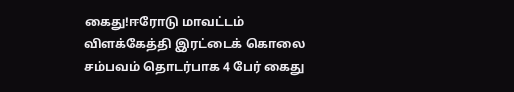கைது!ஈரோடு மாவட்டம் விளக்கேத்தி இரட்டைக் கொலை சம்பவம் தொடர்பாக 4 பேர் கைது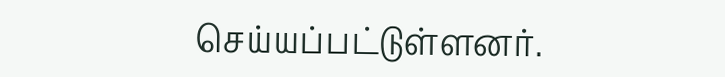செய்யப்பட்டுள்ளனர்.